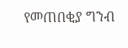የመጠበቂያ ግንብ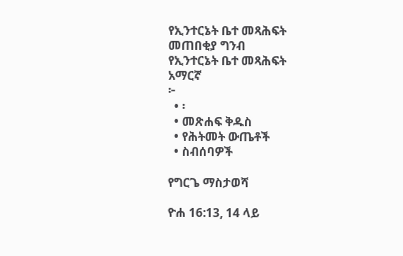የኢንተርኔት ቤተ መጻሕፍት
መጠበቂያ ግንብ
የኢንተርኔት ቤተ መጻሕፍት
አማርኛ
፦
  • ፡
  • መጽሐፍ ቅዱስ
  • የሕትመት ውጤቶች
  • ስብሰባዎች

የግርጌ ማስታወሻ

ዮሐ 16:13, 14 ላይ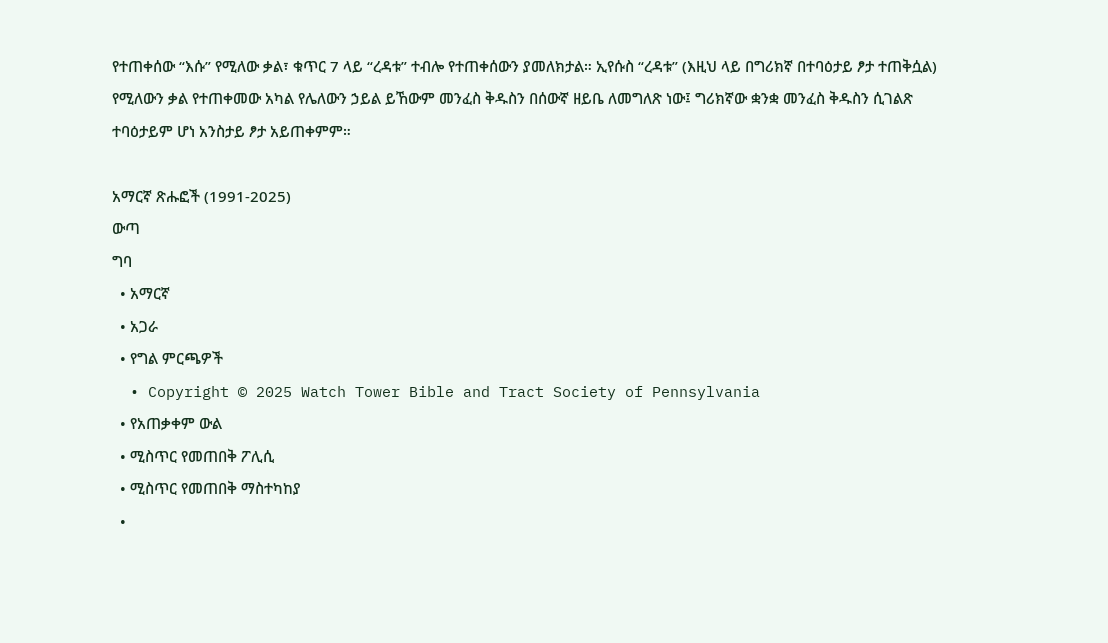የተጠቀሰው “እሱ” የሚለው ቃል፣ ቁጥር 7 ላይ “ረዳቱ” ተብሎ የተጠቀሰውን ያመለክታል። ኢየሱስ “ረዳቱ” (እዚህ ላይ በግሪክኛ በተባዕታይ ፆታ ተጠቅሷል) የሚለውን ቃል የተጠቀመው አካል የሌለውን ኃይል ይኸውም መንፈስ ቅዱስን በሰውኛ ዘይቤ ለመግለጽ ነው፤ ግሪክኛው ቋንቋ መንፈስ ቅዱስን ሲገልጽ ተባዕታይም ሆነ አንስታይ ፆታ አይጠቀምም።

አማርኛ ጽሑፎች (1991-2025)
ውጣ
ግባ
  • አማርኛ
  • አጋራ
  • የግል ምርጫዎች
  • Copyright © 2025 Watch Tower Bible and Tract Society of Pennsylvania
  • የአጠቃቀም ውል
  • ሚስጥር የመጠበቅ ፖሊሲ
  • ሚስጥር የመጠበቅ ማስተካከያ
  •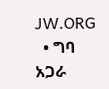JW.ORG
  • ግባ
አጋራ